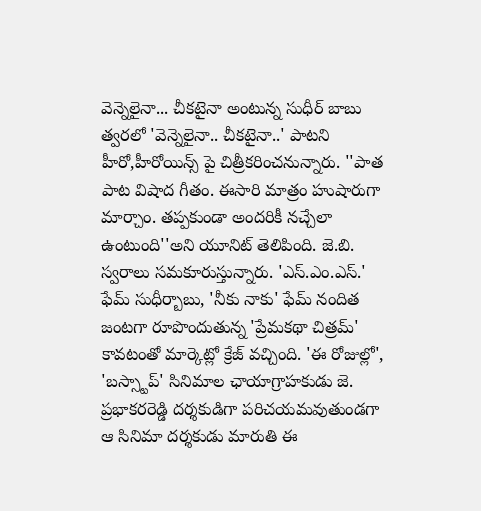వెన్నెలైనా... చీకటైనా అంటున్న సుధీర్ బాబు
త్వరలో 'వెన్నెలైనా.. చీకటైనా..' పాటని హీరో,హీరోయిన్స్ పై చిత్రీకరించనున్నారు. ''పాత పాట విషాద గీతం. ఈసారి మాత్రం హుషారుగా మార్చాం. తప్పకుండా అందరికీ నచ్చేలా ఉంటుంది''అని యూనిట్ తెలిపింది. జె.బి. స్వరాలు సమకూరుస్తున్నారు. 'ఎస్.ఎం.ఎస్.' ఫేమ్ సుధీర్బాబు, 'నీకు నాకు' ఫేమ్ నందిత జంటగా రూపొందుతున్న 'ప్రేమకథా చిత్రమ్' కావటంతో మార్కెట్లో క్రేజ్ వచ్చింది. 'ఈ రోజుల్లో', 'బస్స్టాప్' సినిమాల ఛాయాగ్రాహకుడు జె. ప్రభాకరరెడ్డి దర్శకుడిగా పరిచయమవుతుండగా ఆ సినిమా దర్శకుడు మారుతి ఈ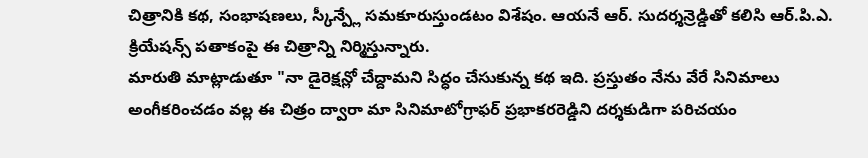చిత్రానికి కథ, సంభాషణలు, స్కీన్ప్లే సమకూరుస్తుండటం విశేషం. ఆయనే ఆర్. సుదర్శన్రెడ్డితో కలిసి ఆర్.పి.ఎ. క్రియేషన్స్ పతాకంపై ఈ చిత్రాన్ని నిర్మిస్తున్నారు.
మారుతి మాట్లాడుతూ "నా డైరెక్షన్లో చేద్దామని సిద్ధం చేసుకున్న కథ ఇది. ప్రస్తుతం నేను వేరే సినిమాలు అంగీకరించడం వల్ల ఈ చిత్రం ద్వారా మా సినిమాటోగ్రాఫర్ ప్రభాకరరెడ్డిని దర్శకుడిగా పరిచయం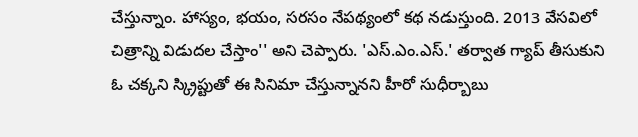చేస్తున్నాం. హాస్యం, భయం, సరసం నేపథ్యంలో కథ నడుస్తుంది. 2013 వేసవిలో చిత్రాన్ని విడుదల చేస్తాం'' అని చెప్పారు. 'ఎస్.ఎం.ఎస్.' తర్వాత గ్యాప్ తీసుకుని ఓ చక్కని స్క్రిప్టుతో ఈ సినిమా చేస్తున్నానని హీరో సుధీర్బాబు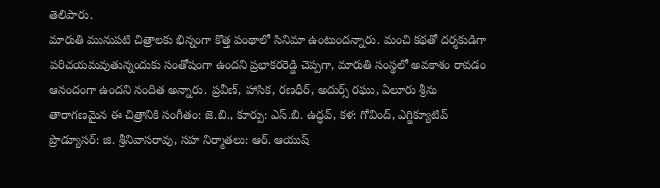తెలిపారు.
మారుతి మునుపటి చిత్రాలకు భిన్నంగా కొత్త పంథాలో సినిమా ఉంటుందన్నారు. మంచి కథతో దర్శకుడిగా పరిచయమవుతున్నందుకు సంతోషంగా ఉందని ప్రభాకరరెడ్డి చెప్పగా, మారుతి సంస్థలో అవకాశం రావడం ఆనందంగా ఉందని నందిత అన్నారు. ప్రవీణ్, హాసిక, రణధీర్, అదుర్స్ రఘు, ఏలూరు శ్రీను తారాగణమైన ఈ చిత్రానికి సంగీతం: జె.బి., కూర్పు: ఎస్.బి. ఉద్ధవ్, కళ: గోవింద్, ఎగ్జిక్యూటివ్ ప్రొడ్యూసర్: జి. శ్రీనివాసరావు, సహ నిర్మాతలు: ఆర్. ఆయుష్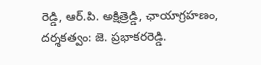రెడ్డి, ఆర్.పి. అక్షిత్రెడ్డి, ఛాయాగ్రహణం, దర్శకత్వం: జె. ప్రభాకరరెడ్డి.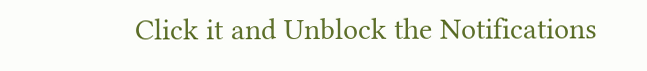Click it and Unblock the Notifications